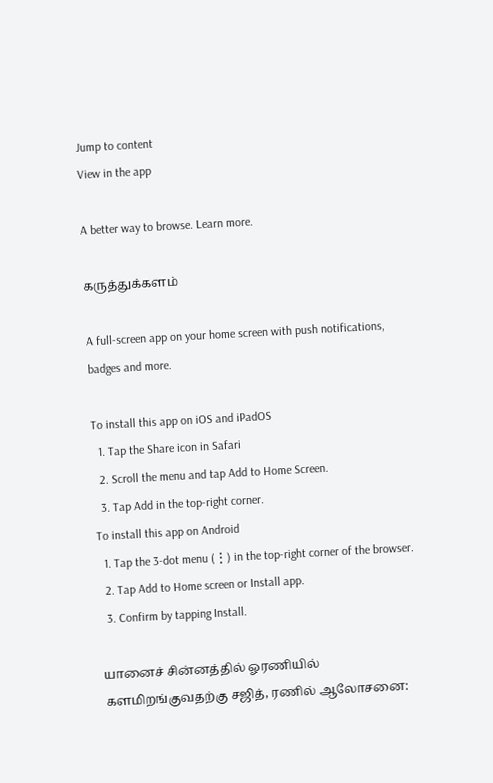Jump to content
View in the app

A better way to browse. Learn more.

கருத்துக்களம்

A full-screen app on your home screen with push notifications, badges and more.

To install this app on iOS and iPadOS
  1. Tap the Share icon in Safari
  2. Scroll the menu and tap Add to Home Screen.
  3. Tap Add in the top-right corner.
To install this app on Android
  1. Tap the 3-dot menu (⋮) in the top-right corner of the browser.
  2. Tap Add to Home screen or Install app.
  3. Confirm by tapping Install.

யானைச் சின்னத்தில் ஓரணியில் களமிறங்குவதற்கு சஜித், ரணில் ஆலோசனை: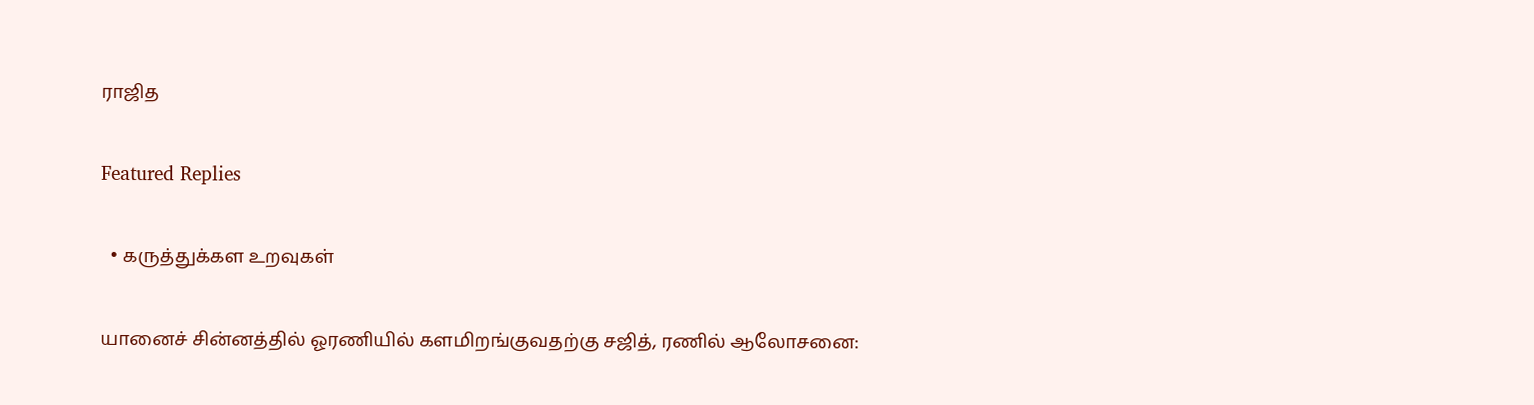ராஜித

Featured Replies

  • கருத்துக்கள உறவுகள்

யானைச் சின்னத்தில் ஓரணியில் களமிறங்குவதற்கு சஜித், ரணில் ஆலோசனை: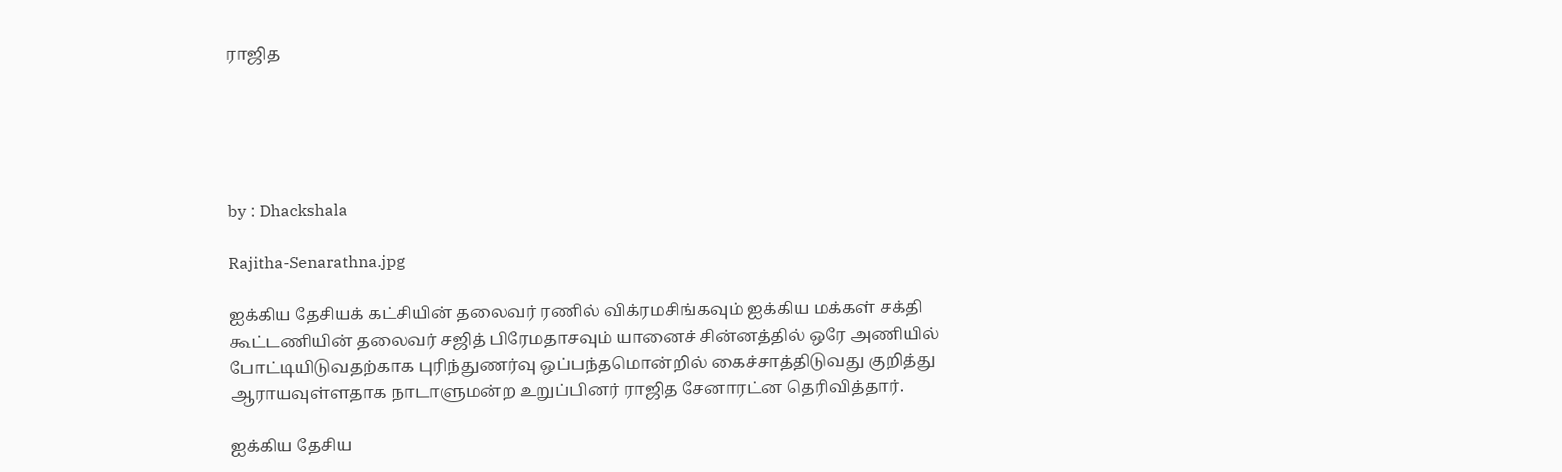ராஜித





by : Dhackshala

Rajitha-Senarathna.jpg

ஐக்கிய தேசியக் கட்சியின் தலைவர் ரணில் விக்ரமசிங்கவும் ஐக்கிய மக்கள் சக்தி கூட்டணியின் தலைவர் சஜித் பிரேமதாசவும் யானைச் சின்னத்தில் ஒரே அணியில் போட்டியிடுவதற்காக புரிந்துணர்வு ஒப்பந்தமொன்றில் கைச்சாத்திடுவது குறித்து ஆராயவுள்ளதாக நாடாளுமன்ற உறுப்பினர் ராஜித சேனாரட்ன தெரிவித்தார்.

ஐக்கிய தேசிய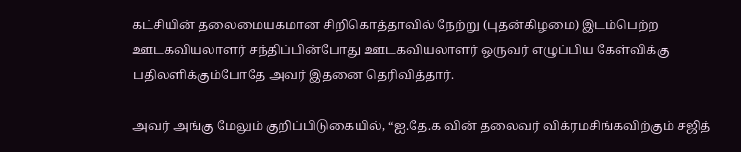கட்சியின் தலைமையகமான சிறிகொத்தாவில் நேற்று (புதன்கிழமை) இடம்பெற்ற ஊடகவியலாளர் சந்திப்பின்போது ஊடகவியலாளர் ஒருவர் எழுப்பிய கேள்விக்கு பதிலளிக்கும்போதே அவர் இதனை தெரிவித்தார்.

அவர் அங்கு மேலும் குறிப்பிடுகையில், “ஐ.தே.க வின் தலைவர் விக்ரமசிங்கவிற்கும் சஜித்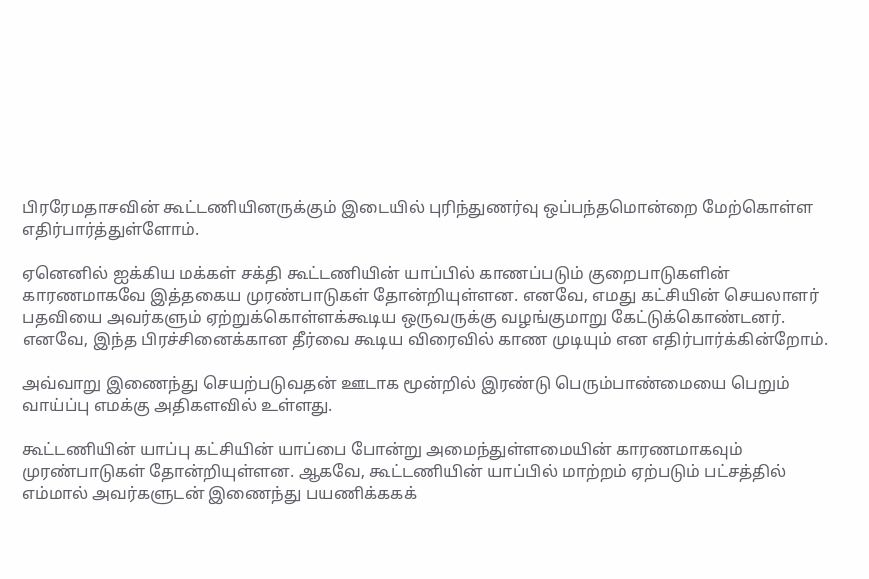பிரரேமதாசவின் கூட்டணியினருக்கும் இடையில் புரிந்துணர்வு ஒப்பந்தமொன்றை மேற்கொள்ள எதிர்பார்த்துள்ளோம்.

ஏனெனில் ஐக்கிய மக்கள் சக்தி கூட்டணியின் யாப்பில் காணப்படும் குறைபாடுகளின் காரணமாகவே இத்தகைய முரண்பாடுகள் தோன்றியுள்ளன. எனவே, எமது கட்சியின் செயலாளர் பதவியை அவர்களும் ஏற்றுக்கொள்ளக்கூடிய ஒருவருக்கு வழங்குமாறு கேட்டுக்கொண்டனர். எனவே, இந்த பிரச்சினைக்கான தீர்வை கூடிய விரைவில் காண முடியும் என எதிர்பார்க்கின்றோம்.

அவ்வாறு இணைந்து செயற்படுவதன் ஊடாக மூன்றில் இரண்டு பெரும்பாண்மையை பெறும் வாய்ப்பு எமக்கு அதிகளவில் உள்ளது.

கூட்டணியின் யாப்பு கட்சியின் யாப்பை போன்று அமைந்துள்ளமையின் காரணமாகவும் முரண்பாடுகள் தோன்றியுள்ளன. ஆகவே, கூட்டணியின் யாப்பில் மாற்றம் ஏற்படும் பட்சத்தில் எம்மால் அவர்களுடன் இணைந்து பயணிக்ககக்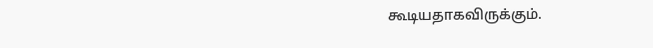கூடியதாகவிருக்கும்.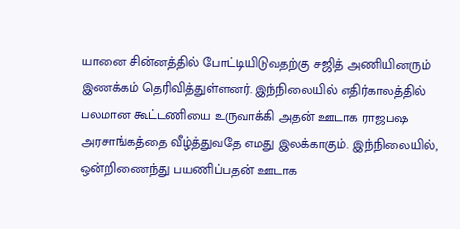யானை சின்னத்தில் போட்டியிடுவதற்கு சஜித் அணியினரும் இணக்கம் தெரிவித்துள்ளனர். இந்நிலையில் எதிர்காலத்தில் பலமான கூட்டணியை உருவாக்கி அதன் ஊடாக ராஜபஷ அரசாங்கத்தை வீழ்த்துவதே எமது இலக்காகும். இந்நிலையில், ஒன்றிணைந்து பயணிப்பதன் ஊடாக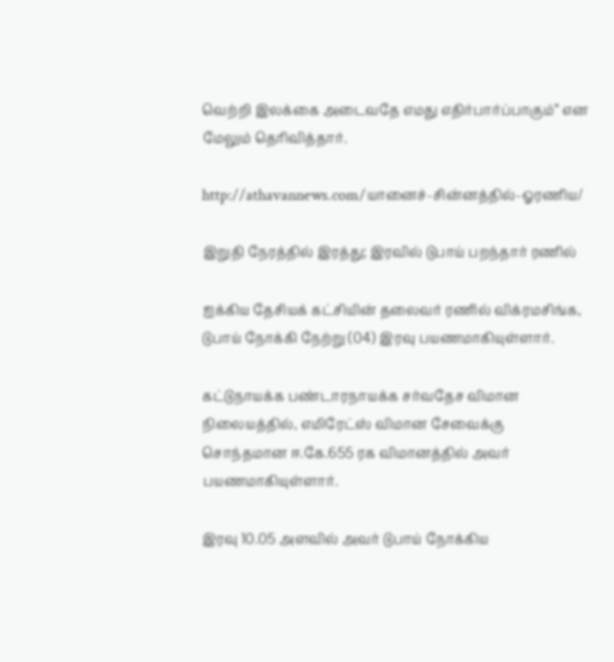வெற்றி இலக்கை அடைவதே எமது எதிர்பார்ப்பாகும்” என மேலும் தெரிவித்தார்.

http://athavannews.com/யானைச்-சின்னத்தில்-ஓரணிய/

இறுதி நேரத்தில் இரத்து; இரவில் டுபாய் பறந்தார் ரணில்

ஐக்கிய தேசியக் கட்சியின் தலைவர் ரணில் விக்ரமசிங்க, டுபாய் நோக்கி நேற்று (04) இரவு பயணமாகியுள்ளார்.

கட்டுநாயக்க பண்டாரநாயக்க சர்வதேச விமான நிலையத்தில், எமிரேட்ஸ் விமான சேவைக்கு சொந்தமான ஈ.கே.655 ரக விமானத்தில் அவர் பயணமாகியுள்ளார்.

இரவு 10.05 அளவில் அவர் டுபாய் நோக்கிய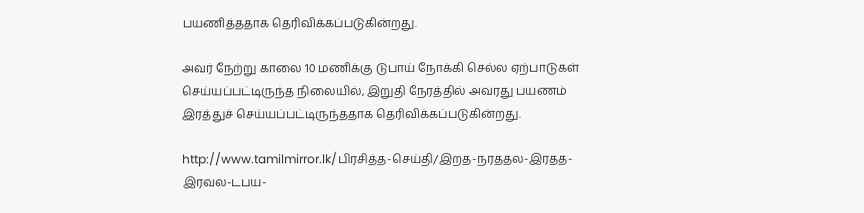பயணித்ததாக தெரிவிக்கப்படுகின்றது.

அவர் நேற்று காலை 10 மணிக்கு டுபாய் நோக்கி செல்ல ஏற்பாடுகள் செய்யப்பட்டிருந்த நிலையில், இறுதி நேரத்தில் அவரது பயணம் இரத்துச் செய்யப்பட்டிருந்ததாக தெரிவிக்கப்படுகின்றது.

http://www.tamilmirror.lk/பிரசித்த-செய்தி/இறத-நரததல-இரதத-இரவல-டபய-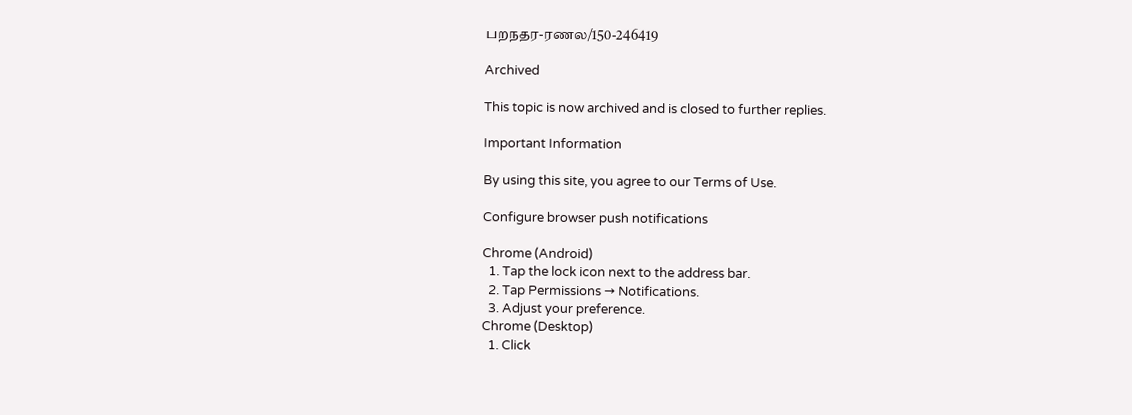பறநதர-ரணல/150-246419

Archived

This topic is now archived and is closed to further replies.

Important Information

By using this site, you agree to our Terms of Use.

Configure browser push notifications

Chrome (Android)
  1. Tap the lock icon next to the address bar.
  2. Tap Permissions → Notifications.
  3. Adjust your preference.
Chrome (Desktop)
  1. Click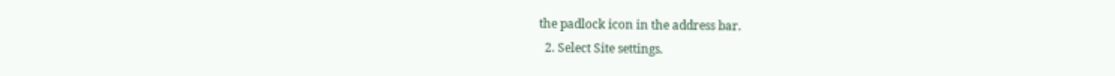the padlock icon in the address bar.
  2. Select Site settings.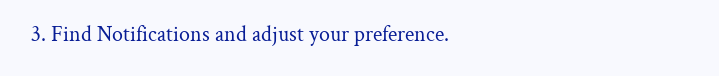3. Find Notifications and adjust your preference.